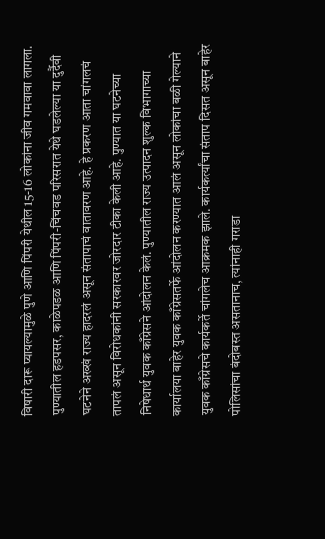विषारी दारू प्यायल्यामुळे पुणे आणि पिंपरी येथील 15-16 लोकांना जीव गमवावा लागला. पुण्यातील हडपसर, काळेपडळ आणि पिंपरी-चिंचवड परिसरात येथे घडलेल्या या दुर्दैवी घटनेने अख्खं राज्य हादरलं असून संतापाचं वातावरण आहे. हे प्रकरण आता चांगलचं तापलं असून विरोधकांनी सरकारवर जोरदार टीका केली आहे. पुण्यात या घटनेच्या निषेधार्थ युवक काँग्रेसने आंदोलन केलं. पुण्यातील राज्य उत्पादन शुल्क विभागाच्या कार्यालया बाहेर युवक काँग्रेसतर्फे आंदोलन करण्यात आलं असून लोकांचा बळी गेल्याने युवक काँग्रेसचे कार्यकर्ते चांगलेच आक्रमक झाले. कार्यकर्त्यांचा संताप दिसत असून बाहेर पोलिसांचा बंदोबस्त असतानाच, त्यांनाही गराडा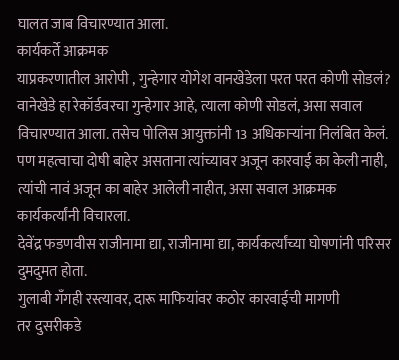घालत जाब विचारण्यात आला.
कार्यकर्ते आक्रमक
याप्रकरणातील आरोपी , गुन्हेगार योगेश वानखेडेला परत परत कोणी सोडलं? वानेखेडे हा रेकॉर्डवरचा गुन्हेगार आहे, त्याला कोणी सोडलं, असा सवाल विचारण्यात आला. तसेच पोलिस आयुक्तांनी 13 अधिकाऱ्यांना निलंबित केलं. पण महत्वाचा दोषी बाहेर असताना त्यांच्यावर अजून कारवाई का केली नाही, त्यांची नावं अजून का बाहेर आलेली नाहीत, असा सवाल आक्रमक कार्यकर्त्यांनी विचारला.
देवेंद्र फडणवीस राजीनामा द्या, राजीनामा द्या, कार्यकर्त्यांच्या घोषणांनी परिसर दुमदुमत होता.
गुलाबी गँगही रस्त्यावर, दारू माफियांवर कठोर कारवाईची मागणी
तर दुसरीकडे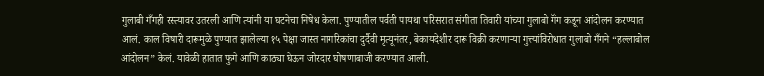गुलाबी गँगही रस्त्यावर उतरली आणि त्यांनी या घटनेचा निषेध केला. पुण्यातील पर्वती पायथा परिसरात संगीता तिवारी यांच्या गुलाबो गॅंग कडून आंदोलन करण्यात आलं. काल विषारी दारूमुळे पुण्यात झालेल्या १५ पेक्षा जास्त नागरिकांचा दुर्दैवी मृत्यूनंतर, बेकायदेशीर दारू विक्री करणाऱ्या गुत्त्यांविरोधात गुलाबो गँगने “हल्लाबोल आंदोलन” केलं. यावेळी हातात फुगे आणि काठ्या घेऊन जोरदार घोषणाबाजी करण्यात आली.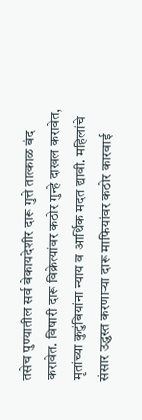तसेच पुण्यातील सर्व बेकायदेशीर दारू गुत्ते तात्काळ बंद करावेत. विषारी दारू विक्रेत्यांवर कठोर गुन्हे दाखल करावेत, मृतांच्या कुटुंबियांना न्याय व आर्थिक मदत द्यावी. महिलांचे संसार उद्ध्वस्त करणाऱ्या दारू माफियांवर कठोर कारवाई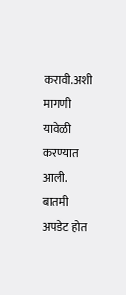करावी.अशी मागणी यावेळी करण्यात आली.
बातमी अपडेट होत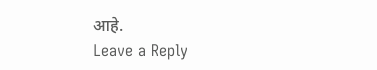आहे.
Leave a Reply